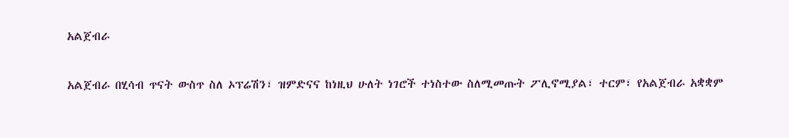አልጀብራ

አልጀብራ በሂሳብ ጥናት ውስጥ ስለ ኦፕሬሽን፣ ዝምድናና ከነዚህ ሁለት ነገሮች ተነስተው ስለሚመጡት ፖሊኖሚያል፣ ተርም፣ የአልጀብራ አቋቋም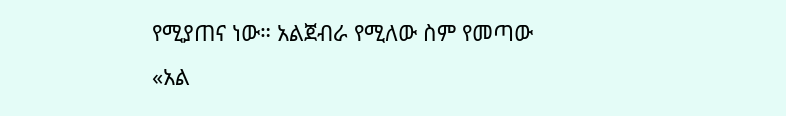የሚያጠና ነው። አልጀብራ የሚለው ስም የመጣው «አል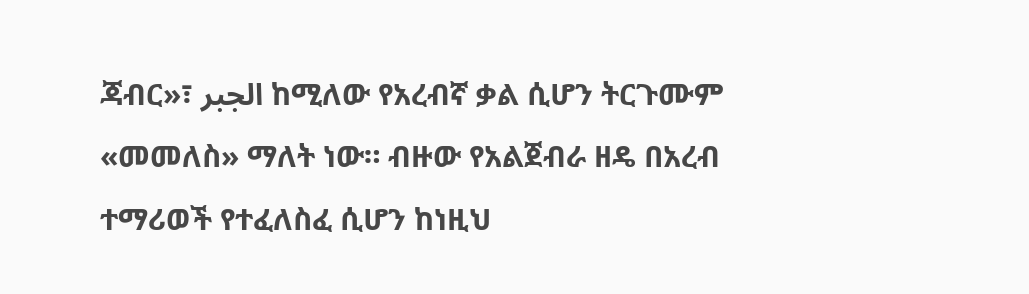ጃብር»፣ الجبر ከሚለው የአረብኛ ቃል ሲሆን ትርጉሙም «መመለስ» ማለት ነው። ብዙው የአልጀብራ ዘዴ በአረብ ተማሪወች የተፈለስፈ ሲሆን ከነዚህ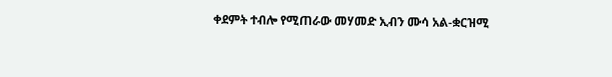ቀደምት ተብሎ የሚጠራው መሃመድ ኢብን ሙሳ አል-ቋርዝሚ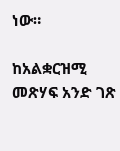ነው።

ከአልቋርዝሚ መጽሃፍ አንድ ገጽ